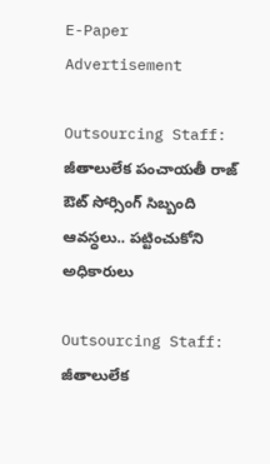E-Paper
Advertisement

Outsourcing Staff: జీతాలులేక పంచాయతీ రాజ్ ఔట్ సోర్సింగ్ సిబ్బంది ఆవస్ధలు.. పట్టించుకోని అధికారులు

Outsourcing Staff: జీతాలులేక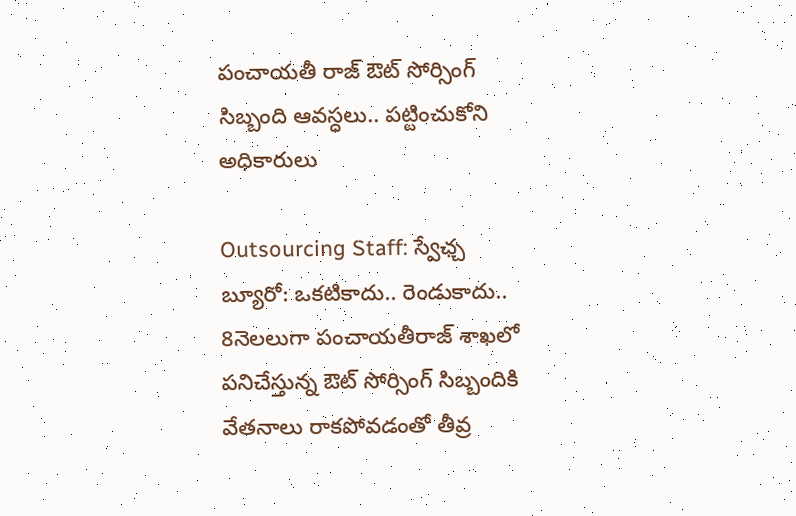పంచాయతీ రాజ్ ఔట్ సోర్సింగ్ సిబ్బంది ఆవస్ధలు.. పట్టించుకోని అధికారులు

Outsourcing Staff: స్వేఛ్చ బ్యూరో: ఒకటికాదు.. రెండుకాదు.. 8నెలలుగా పంచాయతీరాజ్ శాఖలో పనిచేస్తున్న ఔట్ సోర్సింగ్ సిబ్బందికి వేతనాలు రాకపోవడంతో తీవ్ర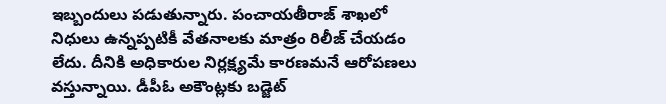ఇబ్బందులు పడుతున్నారు. పంచాయతీరాజ్ శాఖలో నిధులు ఉన్నప్పటికీ వేతనాలకు మాత్రం రిలీజ్ చేయడం లేదు. దీనికి అధికారుల నిర్లక్ష్యమే కారణమనే ఆరోపణలు వస్తున్నాయి. డీపీఓ అకౌంట్లకు బడ్జెట్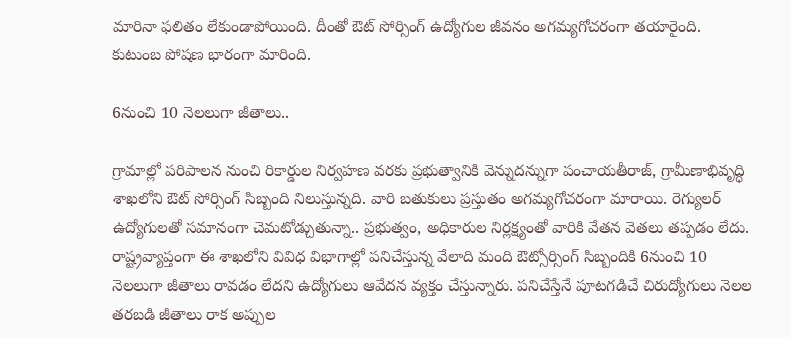మారినా ఫలితం లేకుండాపోయింది. దీంతో ఔట్ సోర్సింగ్ ఉద్యోగుల జీవనం అగమ్యగోచరంగా తయారైంది. కుటుంబ పోషణ భారంగా మారింది.

6నుంచి 10 నెలలుగా జీతాలు..

గ్రామాల్లో పరిపాలన నుంచి రికార్డుల నిర్వహణ వరకు ప్రభుత్వానికి వెన్నుదన్నుగా పంచాయతీరాజ్‌, గ్రామీణాభివృద్ధి శాఖలోని ఔట్‌ సోర్సింగ్‌ సిబ్బంది నిలుస్తున్నది. వారి బతుకులు ప్రస్తుతం అగమ్యగోచరంగా మారాయి. రెగ్యులర్ ఉద్యోగులతో సమానంగా చెమటోడ్చుతున్నా.. ప్రభుత్వం, అధికారుల నిర్లక్ష్యంతో వారికి వేతన వెతలు తప్పడం లేదు. రాష్ట్రవ్యాప్తంగా ఈ శాఖలోని వివిధ విభాగాల్లో పనిచేస్తున్న వేలాది మంది ఔట్సోర్సింగ్ సిబ్బందికి 6నుంచి 10 నెలలుగా జీతాలు రావడం లేదని ఉద్యోగులు ఆవేదన వ్యక్తం చేస్తున్నారు. పనిచేస్తేనే పూటగడిచే చిరుద్యోగులు నెలల తరబడి జీతాలు రాక అప్పుల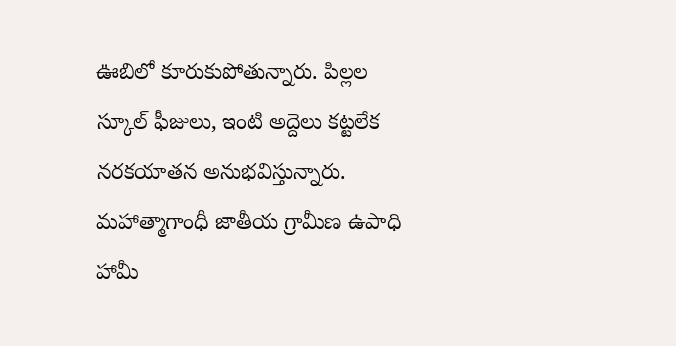ఊబిలో కూరుకుపోతున్నారు. పిల్లల స్కూల్ ఫీజులు, ఇంటి అద్దెలు కట్టలేక నరకయాతన అనుభవిస్తున్నారు. మహాత్మాగాంధీ జాతీయ గ్రామీణ ఉపాధి హామీ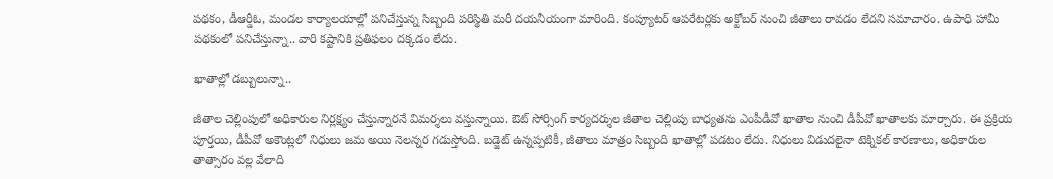పథకం, డీఆర్డీఓ, మండల కార్యాలయాల్లో పనిచేస్తున్న సిబ్బంది పరిస్థితి మరీ దయనీయంగా మారింది. కంప్యూటర్ ఆపరేటర్లకు అక్టోబర్‌ నుంచి జీతాలు రావడం లేదని సమాచారం. ఉపాధి హామీ పథకంలో పనిచేస్తున్నా.. వారి కష్టానికి ప్రతిఫలం దక్కడం లేదు.

ఖాతాల్లో డబ్బులున్నా..

జీతాల చెల్లింపులో అధికారుల నిర్లక్ష్యం చేస్తున్నారనే విమర్శలు వస్తున్నాయి. ఔట్ సోర్సింగ్ కార్యదర్శుల జీతాల చెల్లింపు బాధ్యతను ఎంపీడీవో ఖాతాల నుంచి డీపీవో ఖాతాలకు మార్చారు. ఈ ప్రక్రియ పూర్తయి, డీపీవో అకౌంట్లలో నిధులు జమ అయి నెలన్నర గడుస్తోంది. బడ్జెట్ ఉన్నప్పటికీ, జీతాలు మాత్రం సిబ్బంది ఖాతాల్లో పడటం లేదు. నిధులు విడుదలైనా టెక్నికల్ కారణాలు, అధికారుల తాత్సారం వల్ల వేలాది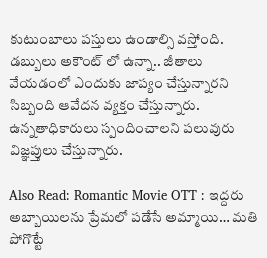కుటుంబాలు పస్తులు ఉండాల్సి వస్తోంది. డబ్బులు అకౌంట్ లో ఉన్నా.. జీతాలు వేయడంలో ఎందుకు జాప్యం చేస్తున్నారని సిబ్బంది ఆవేదన వ్యక్తం చేస్తున్నారు. ఉన్నతాధికారులు స్పందించాలని పలువురు విజ్ఞప్తులు చేస్తున్నారు.

Also Read: Romantic Movie OTT : ఇద్దరు అబ్బాయిలను ప్రేమలో పడేసే అమ్మాయి… మతి పోగొట్టే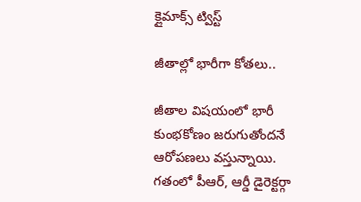క్లైమాక్స్ ట్విస్ట్

జీతాల్లో భారీగా కోతలు..

జీతాల విషయంలో భారీ కుంభకోణం జరుగుతోందనే ఆరోపణలు వస్తున్నాయి. గతంలో పీఆర్, ఆర్డీ డైరెక్టర్గా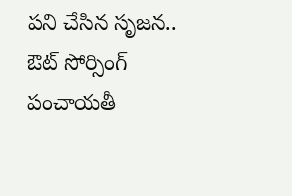పని చేసిన సృజన.. ఔట్ సోర్సింగ్ పంచాయతీ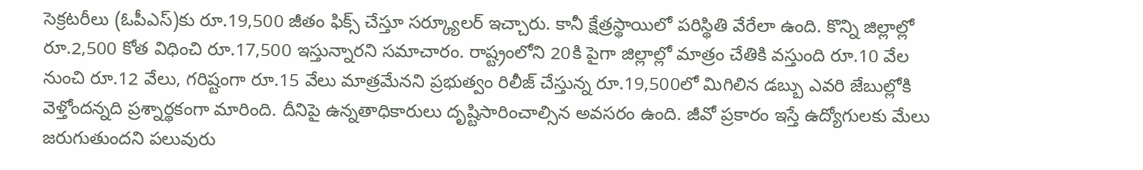సెక్రటరీలు (ఓపీఎస్)కు రూ.19,500 జీతం ఫిక్స్ చేస్తూ సర్క్యూలర్ ఇచ్చారు. కానీ క్షేత్రస్థాయిలో పరిస్థితి వేరేలా ఉంది. కొన్ని జిల్లాల్లో రూ.2,500 కోత విధించి రూ.17,500 ఇస్తున్నారని సమాచారం. రాష్ట్రంలోని 20కి పైగా జిల్లాల్లో మాత్రం చేతికి వస్తుంది రూ.10 వేల నుంచి రూ.12 వేలు, గరిష్టంగా రూ.15 వేలు మాత్రమేనని ప్రభుత్వం రిలీజ్ చేస్తున్న రూ.19,500లో మిగిలిన డబ్బు ఎవరి జేబుల్లోకి వెళ్తోందన్నది ప్రశ్నార్థకంగా మారింది. దీనిపై ఉన్నతాధికారులు దృష్టిసారించాల్సిన అవసరం ఉంది. జీవో ప్రకారం ఇస్తే ఉద్యోగులకు మేలు జరుగుతుందని పలువురు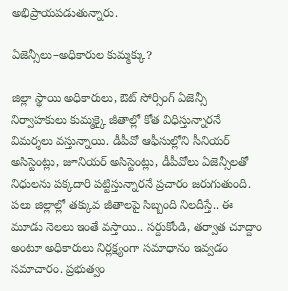అభిప్రాయపడుతున్నారు.

ఏజెన్సీలు–అధికారుల కుమ్మక్కు?

జిల్లా స్థాయి అధికారులు, ఔట్ సోర్సింగ్ ఏజెన్సీ నిర్వాహకులు కుమ్మక్కై జీతాల్లో కోత విధిస్తున్నారనే విమర్శలు వస్తున్నాయి. డీపీవో ఆఫీసుల్లోని సీనియర్ అసిస్టెంట్లు, జూనియర్ అసిస్టెంట్లు, డీపీవోలు ఏజెన్సీలతో నిధులను పక్కదారి పట్టిస్తున్నారనే ప్రచారం జరుగుతుంది. పలు జిల్లాల్లో తక్కువ జీతాలపై సిబ్బంది నిలదీస్తే.. ఈ మూడు నెలలు ఇంతే వస్తాయి.. సర్దుకోండి, తర్వాత చూద్దాం అంటూ అధికారులు నిర్లక్ష్యంగా సమాధానం ఇవ్వడం సమాచారం. ప్రభుత్వం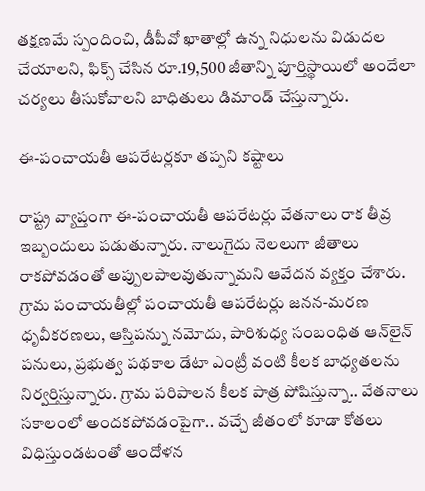తక్షణమే స్పందించి, డీపీవో ఖాతాల్లో ఉన్న నిధులను విడుదల చేయాలని, ఫిక్స్ చేసిన రూ.19,500 జీతాన్ని పూర్తిస్థాయిలో అందేలా చర్యలు తీసుకోవాలని బాధితులు డిమాండ్ చేస్తున్నారు.

ఈ-పంచాయతీ ఆపరేటర్లకూ తప్పని కష్టాలు

రాష్ట్ర వ్యాప్తంగా ఈ-పంచాయతీ ఆపరేటర్లు వేతనాలు రాక తీవ్ర ఇబ్బందులు పడుతున్నారు. నాలుగైదు నెలలుగా జీతాలు రాకపోవడంతో అప్పులపాలవుతున్నామని ఆవేదన వ్యక్తం చేశారు. గ్రామ పంచాయతీల్లో పంచాయతీ ఆపరేటర్లు జనన-మరణ ధృవీకరణలు, ఆస్తిపన్ను నమోదు, పారిశుధ్య సంబంధిత ఆన్‌లైన్‌ పనులు, ప్రభుత్వ పథకాల డేటా ఎంట్రీ వంటి కీలక బాధ్యతలను నిర్వర్తిస్తున్నారు. గ్రామ పరిపాలన కీలక పాత్ర పోషిస్తున్నా.. వేతనాలు సకాలంలో అందకపోవడంపైగా.. వచ్చే జీతంలో కూడా కోతలు విధిస్తుండటంతో ఆందోళన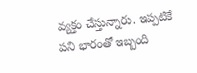వ్యక్తం చేస్తున్నారు. ఇప్పటికే పని భారంతో ఇబ్బంది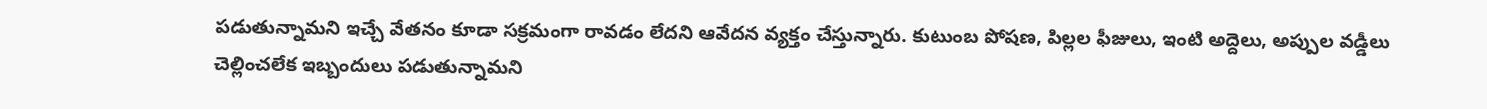పడుతున్నామని ఇచ్చే వేతనం కూడా సక్రమంగా రావడం లేదని ఆవేదన వ్యక్తం చేస్తున్నారు. కుటుంబ పోషణ, పిల్లల ఫీజులు, ఇంటి అద్దెలు, అప్పుల వడ్డీలు చెల్లించలేక ఇబ్బందులు పడుతున్నామని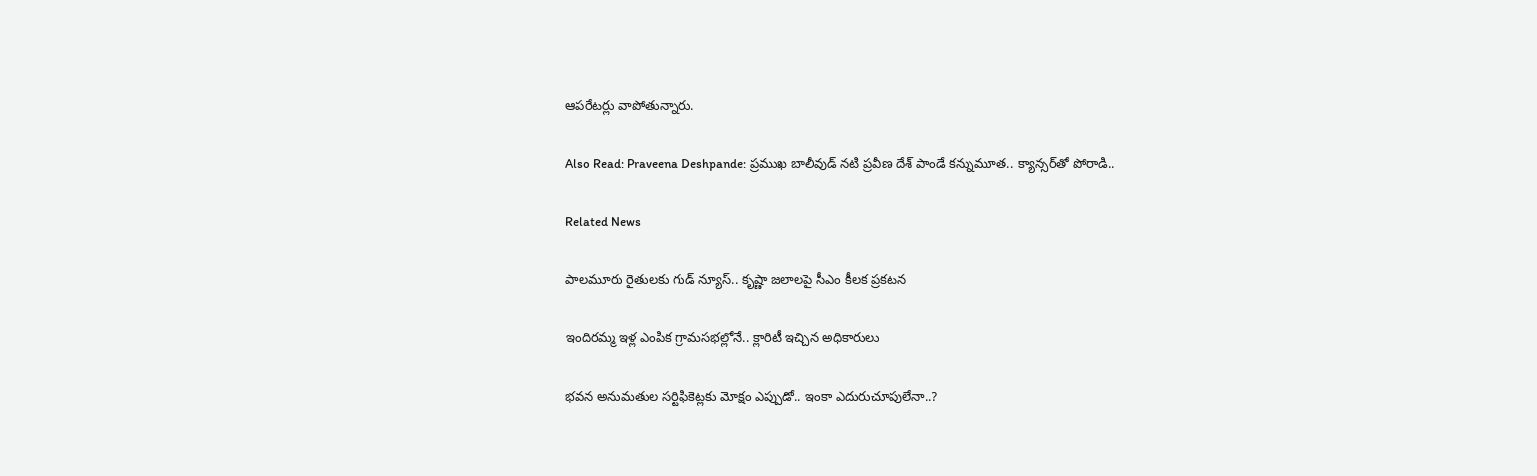ఆపరేటర్లు వాపోతున్నారు.

Also Read: Praveena Deshpande: ప్రముఖ బాలీవుడ్ నటి ప్రవీణ దేశ్ పాండే కన్నుమూత.. క్యాన్సర్‌తో పోరాడి..

Related News

పాలమూరు రైతులకు గుడ్ న్యూస్.. కృష్ణా జలాలపై సీఎం కీలక ప్రకటన

ఇందిరమ్మ ఇళ్ల ఎంపిక గ్రామసభల్లోనే.. క్లారిటీ ఇచ్చిన అధికారులు

భవన అనుమతుల సర్టిఫికెట్లకు మోక్షం ఎప్పుడో.. ఇంకా ఎదురుచూపులేనా..?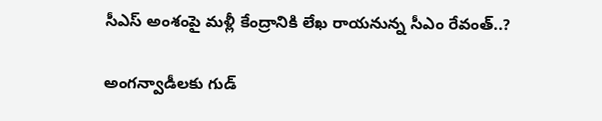సీఎస్ అంశంపై మళ్లీ కేంద్రానికి లేఖ రాయనున్న సీఎం రేవంత్..?

అంగన్వాడీలకు గుడ్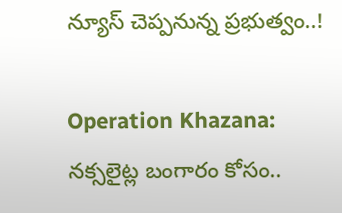న్యూస్ చెప్పనున్న ప్రభుత్వం..!

Operation Khazana: నక్సలైట్ల బంగారం కోసం..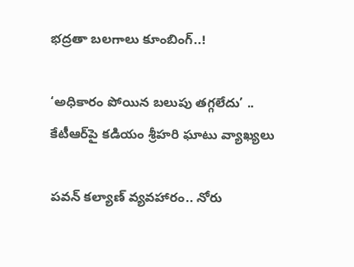భద్రతా బలగాలు కూంబింగ్..!

‘అధికారం పోయిన బలుపు తగ్గలేదు’ .. కేటీఆర్‌పై కడియం శ్రీహరి ఘాటు వ్యాఖ్యలు

పవన్ కల్యాణ్ వ్యవహారం.. నోరు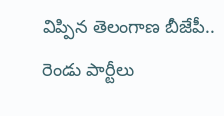విప్పిన తెలంగాణ బీజేపీ.. రెండు పార్టీలు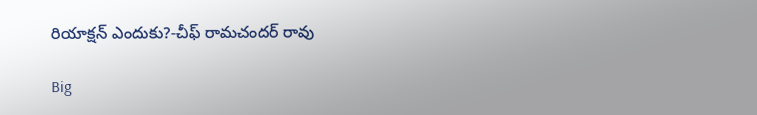రియాక్షన్ ఎందుకు?-చీఫ్ రామచందర్ రావు

Big